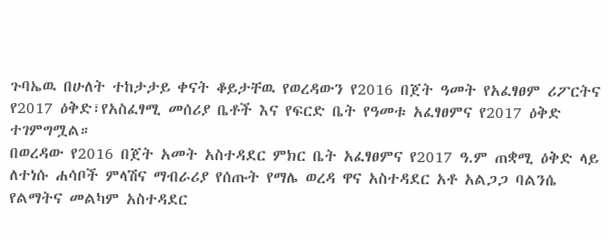ጉባኤዉ በሁለት ተከታታይ ቀናት ቆይታቸዉ የወረዳውን የ2016 በጀት ዓመት የአፈፃፀም ሪፖርትና የ2017 ዕቅድ፣የአስፈፃሚ መሰሪያ ቤቶች እና የፍርድ ቤት የዓመቱ አፈፃፀምና የ2017 ዕቅድ ተገምግሟል።
በወረዳው የ2016 በጀት አመት አስተዳደር ምክር ቤት አፈፃፀምና የ2017 ዓ.ም ጠቋሚ ዕቅድ ላይ ለተነሱ ሐሳቦች ምላሽና ማብራሪያ የሰጡት የማሌ ወረዳ ዋና አስተዳደር አቶ አልጋጋ ባልንሴ የልማትና መልካም አስተዳደር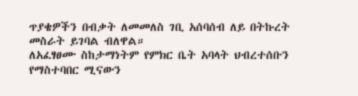ጥያቄዎችን በብቃት ለመመለስ ገቢ አሰባሰብ ለይ በትኩረት መስራት ይገባል ብለዋል።
ለአፈፃፀሙ ስከታማነትም የምክር ቤት አባላት ህብረተሰቡን የማስተባበር ሚናውን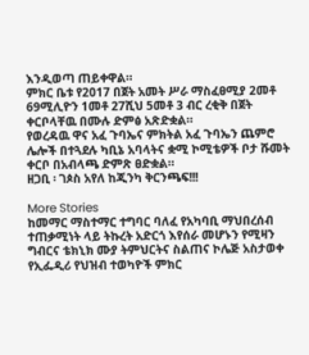እንዲወጣ ጠይቀዋል።
ምክር ቤቱ የ2017 በጀት አመት ሥራ ማስፈፀሚያ 2መቶ 69ሚሊዮን 1መቶ 27ሺህ 5መቶ 3 ብር ረቂቅ በጀት ቀርቦላቸዉ በሙሉ ድምፅ አጽድቋል።
የወረዳዉ ዋና አፈ ጉባኤና ምክትል አፈ ጉባኤን ጨምሮ ሌሎች በተጓደሉ ካቢኔ አባላትና ቋሚ ኮሚቴዎች ቦታ ሹመት ቀርቦ በአብላጫ ድምጽ ፀድቋል።
ዘጋቢ ፡ ገጶስ አየለ ከጂንካ ቅርንጫፍ!!!

More Stories
ከመማር ማስተማር ተግባር ባለፈ የአካባቢ ማህበረሰብ ተጠቃሚነት ላይ ትኩረት አድርጎ እየሰራ መሆኑን የሚዛን ግብርና ቴክኒክ ሙያ ትምህርትና ስልጠና ኮሌጅ አስታወቀ
የኢፌዲሪ የህዝብ ተወካዮች ምክር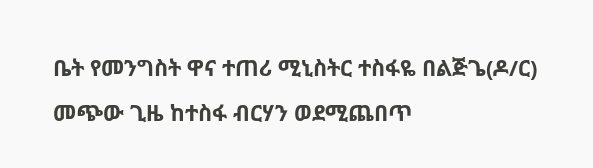ቤት የመንግስት ዋና ተጠሪ ሚኒስትር ተስፋዬ በልጅጌ(ዶ/ር) መጭው ጊዜ ከተስፋ ብርሃን ወደሚጨበጥ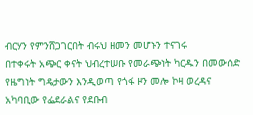ብርሃን የምንሸጋገርበት ብሩህ ዘመን መሆኑን ተናገሩ
በተቀሩት አጭር ቀናት ህብረተሠቡ የመራጭነት ካርዱን በመውሰድ የዜግነት ግዴታውን እንዲወጣ የጎፋ ዞን መሎ ኮዛ ወረዳና አካባቢው የፌደራልና የደቡብ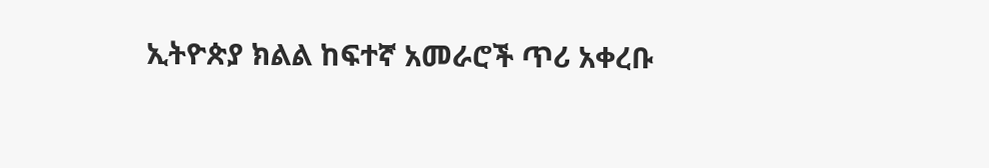ኢትዮጵያ ክልል ከፍተኛ አመራሮች ጥሪ አቀረቡ